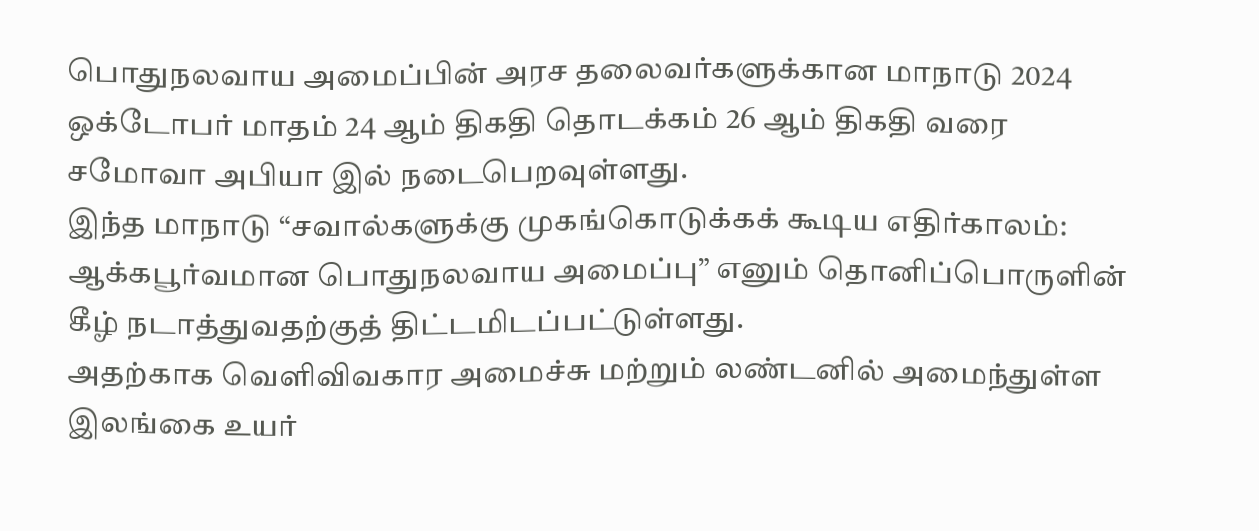பொதுநலவாய அமைப்பின் அரச தலைவர்களுக்கான மாநாடு 2024 ஒக்டோபர் மாதம் 24 ஆம் திகதி தொடக்கம் 26 ஆம் திகதி வரை சமோவா அபியா இல் நடைபெறவுள்ளது.
இந்த மாநாடு “சவால்களுக்கு முகங்கொடுக்கக் கூடிய எதிர்காலம்: ஆக்கபூர்வமான பொதுநலவாய அமைப்பு” எனும் தொனிப்பொருளின் கீழ் நடாத்துவதற்குத் திட்டமிடப்பட்டுள்ளது.
அதற்காக வெளிவிவகார அமைச்சு மற்றும் லண்டனில் அமைந்துள்ள இலங்கை உயர்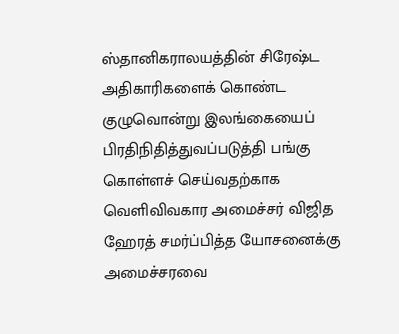ஸ்தானிகராலயத்தின் சிரேஷ்ட அதிகாரிகளைக் கொண்ட குழுவொன்று இலங்கையைப் பிரதிநிதித்துவப்படுத்தி பங்கு கொள்ளச் செய்வதற்காக வெளிவிவகார அமைச்சர் விஜித ஹேரத் சமர்ப்பித்த யோசனைக்கு அமைச்சரவை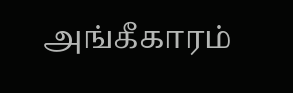அங்கீகாரம்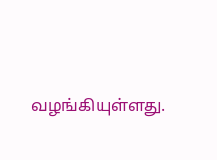வழங்கியுள்ளது.